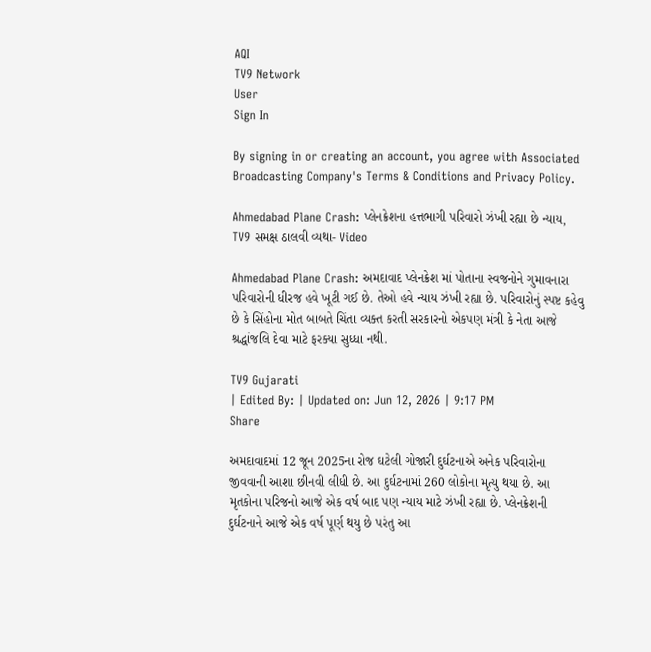AQI
TV9 Network
User
Sign In

By signing in or creating an account, you agree with Associated Broadcasting Company's Terms & Conditions and Privacy Policy.

Ahmedabad Plane Crash: પ્લેનક્રેશના હત્તભાગી પરિવારો ઝંખી રહ્યા છે ન્યાય, TV9 સમક્ષ ઠાલવી વ્યથા- Video

Ahmedabad Plane Crash: અમદાવાદ પ્લેનક્રેશ માં પોતાના સ્વજનોને ગુમાવનારા પરિવારોની ધીરજ હવે ખૂટી ગઈ છે. તેઓ હવે ન્યાય ઝંખી રહ્યા છે. પરિવારોનું સ્પષ્ટ કહેવુ છે કે સિંહોના મોત બાબતે ચિંતા વ્યક્ત કરતી સરકારનો એકપણ મંત્રી કે નેતા આજે શ્રદ્ધાંજલિ દેવા માટે ફરક્યા સુધ્ધા નથી.

TV9 Gujarati
| Edited By: | Updated on: Jun 12, 2026 | 9:17 PM
Share

અમદાવાદમાં 12 જૂન 2025ના રોજ ઘટેલી ગોજારી દુર્ઘટનાએ અનેક પરિવારોના જીવવાની આશા છીનવી લીધી છે. આ દુર્ઘટનામાં 260 લોકોના મૃત્યુ થયા છે. આ મૃતકોના પરિજનો આજે એક વર્ષ બાદ પણ ન્યાય માટે ઝંખી રહ્યા છે. પ્લેનક્રેશની દુર્ઘટનાને આજે એક વર્ષ પૂર્ણ થયુ છે પરંતુ આ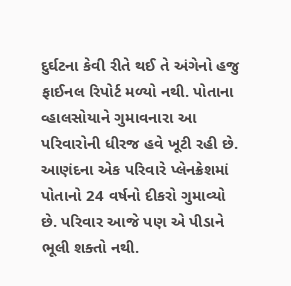દુર્ઘટના કેવી રીતે થઈ તે અંગેનો હજુ ફાઈનલ રિપોર્ટ મળ્યો નથી. પોતાના વ્હાલસોયાને ગુમાવનારા આ પરિવારોની ધીરજ હવે ખૂટી રહી છે. આણંદના એક પરિવારે પ્લેનક્રેશમાં પોતાનો 24 વર્ષનો દીકરો ગુમાવ્યો છે. પરિવાર આજે પણ એ પીડાને ભૂલી શક્તો નથી.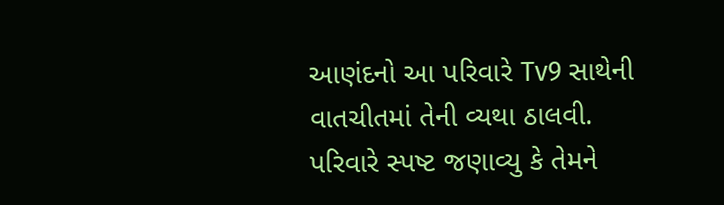આણંદનો આ પરિવારે Tv9 સાથેની વાતચીતમાં તેની વ્યથા ઠાલવી. પરિવારે સ્પષ્ટ જણાવ્યુ કે તેમને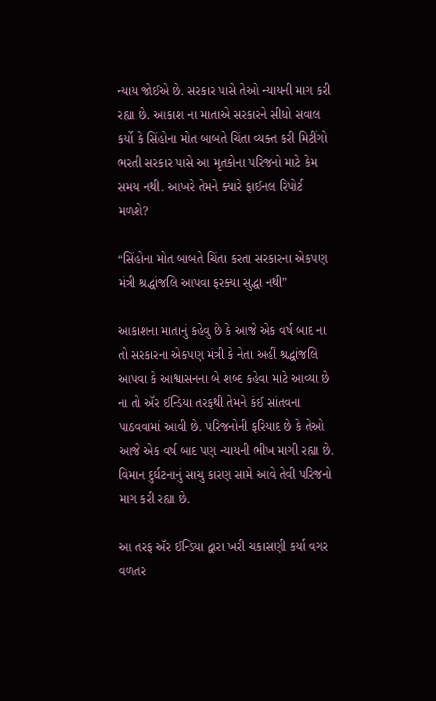ન્યાય જોઈએ છે. સરકાર પાસે તેઓ ન્યાયની માગ કરી રહ્યા છે. આકાશ ના માતાએ સરકારને સીધો સવાલ કર્યો કે સિંહોના મોત બાબતે ચિંતા વ્યક્ત કરી મિટીંગો ભરતી સરકાર પાસે આ મૃતકોના પરિજનો માટે કેમ સમય નથી. આખરે તેમને ક્યારે ફાઈનલ રિપોર્ટ મળશે?

“સિંહોના મોત બાબતે ચિંતા કરતા સરકારના એકપણ મંત્રી શ્રદ્ધાંજલિ આપવા ફરક્યા સુદ્ધા નથી”

આકાશના માતાનું કહેવુ છે કે આજે એક વર્ષ બાદ ના તો સરકારના એકપણ મંત્રી કે નેતા અહીં શ્રદ્ધાંજલિ આપવા કે આશ્વાસનના બે શબ્દ કહેવા માટે આવ્યા છે ના તો ઍર ઈન્ડિયા તરફથી તેમને કંઈ સાંતવના પાઠવવામાં આવી છે. પરિજનોની ફરિયાદ છે કે તેઓ આજે એક વર્ષ બાદ પણ ન્યાયની ભીખ માગી રહ્યા છે. વિમાન દુર્ઘટનાનું સાચુ કારણ સામે આવે તેવી પરિજનો માગ કરી રહ્યા છે.

આ તરફ ઍર ઈન્ડિયા દ્વારા ખરી ચકાસણી કર્યા વગર વળતર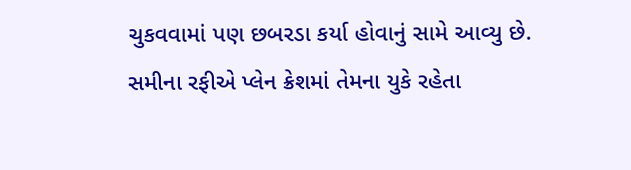ચુકવવામાં પણ છબરડા કર્યા હોવાનું સામે આવ્યુ છે. સમીના રફીએ પ્લેન ક્રેશમાં તેમના યુકે રહેતા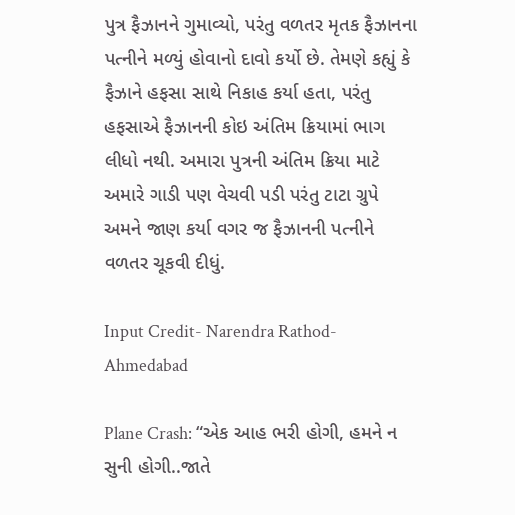પુત્ર ફૈઝાનને ગુમાવ્યો, પરંતુ વળતર મૃતક ફૈઝાનના પત્નીને મળ્યું હોવાનો દાવો કર્યો છે. તેમણે કહ્યું કે ફૈઝાને હફસા સાથે નિકાહ કર્યા હતા, પરંતુ હફસાએ ફૈઝાનની કોઇ અંતિમ ક્રિયામાં ભાગ લીધો નથી. અમારા પુત્રની અંતિમ ક્રિયા માટે અમારે ગાડી પણ વેચવી પડી પરંતુ ટાટા ગ્રુપે અમને જાણ કર્યા વગર જ ફૈઝાનની પત્નીને વળતર ચૂકવી દીધું.

Input Credit- Narendra Rathod- Ahmedabad

Plane Crash: “એક આહ ભરી હોગી, હમને ન સુની હોગી..જાતે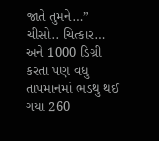જાતે તુમને…” ચીસો.. ચિત્કાર… અને 1000 ડિગ્રી કરતા પણ વધુ તાપમાનમાં ભડથુ થઈ ગયા 260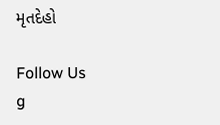મૃતદેહો

Follow Us
g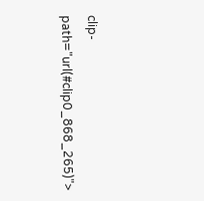clip-path="url(#clip0_868_265)">